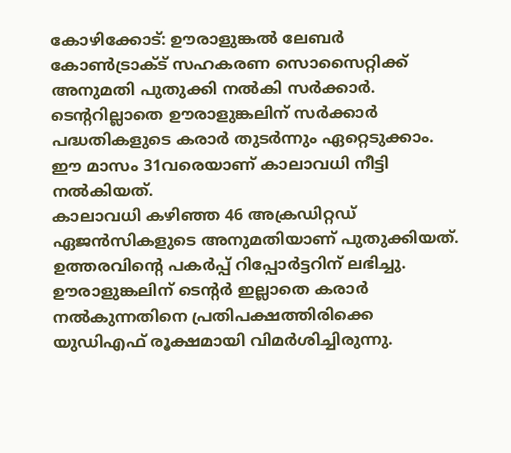കോഴിക്കോട്: ഊരാളുങ്കൽ ലേബർ കോൺട്രാക്ട് സഹകരണ സൊസൈറ്റിക്ക് അനുമതി പുതുക്കി നൽകി സർക്കാർ. ടെന്ററില്ലാതെ ഊരാളുങ്കലിന് സർക്കാർ പദ്ധതികളുടെ കരാർ തുടർന്നും ഏറ്റെടുക്കാം. ഈ മാസം 31വരെയാണ് കാലാവധി നീട്ടി നൽകിയത്.
കാലാവധി കഴിഞ്ഞ 46 അക്രഡിറ്റഡ് ഏജൻസികളുടെ അനുമതിയാണ് പുതുക്കിയത്. ഉത്തരവിന്റെ പകർപ്പ് റിപ്പോർട്ടറിന് ലഭിച്ചു. ഊരാളുങ്കലിന് ടെന്റർ ഇല്ലാതെ കരാർ നൽകുന്നതിനെ പ്രതിപക്ഷത്തിരിക്കെ യുഡിഎഫ് രൂക്ഷമായി വിമർശിച്ചിരുന്നു.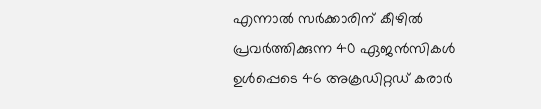എന്നാൽ സർക്കാരിന് കീഴിൽ പ്രവർത്തിക്കുന്ന 40 ഏജൻസികൾ ഉൾപ്പെടെ 46 അക്രഡിറ്റഡ് കരാർ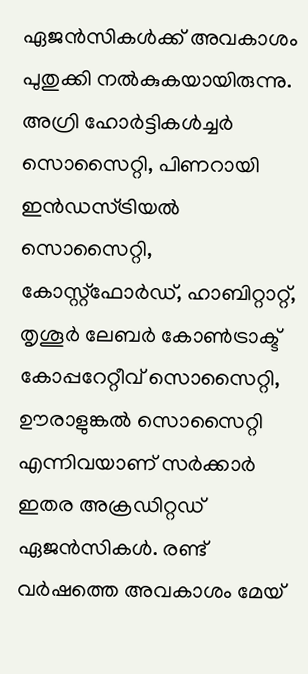ഏജൻസികൾക്ക് അവകാശം പുതുക്കി നൽകുകയായിരുന്നു.
അഗ്രി ഹോർട്ടികൾച്ചർ സൊസൈറ്റി, പിണറായി ഇൻഡസ്ട്രിയൽ സൊസൈറ്റി, കോസ്റ്റ്ഫോർഡ്, ഹാബിറ്റാറ്റ്, തൃശൂർ ലേബർ കോൺട്രാക്ട് കോപ്പറേറ്റീവ് സൊസൈറ്റി, ഊരാളുങ്കൽ സൊസൈറ്റി എന്നിവയാണ് സർക്കാർ ഇതര അക്രഡിറ്റഡ് ഏജൻസികൾ. രണ്ട് വർഷത്തെ അവകാശം മേയ്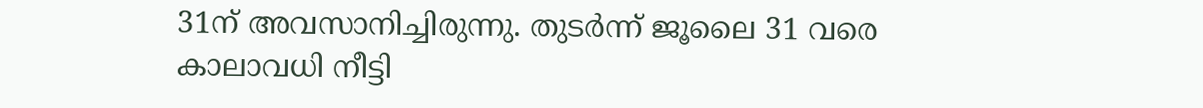31ന് അവസാനിച്ചിരുന്നു. തുടർന്ന് ജൂലൈ 31 വരെ കാലാവധി നീട്ടി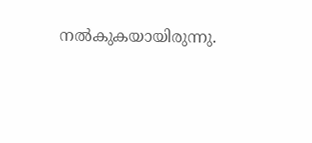നൽകുകയായിരുന്നു.